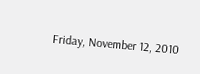Friday, November 12, 2010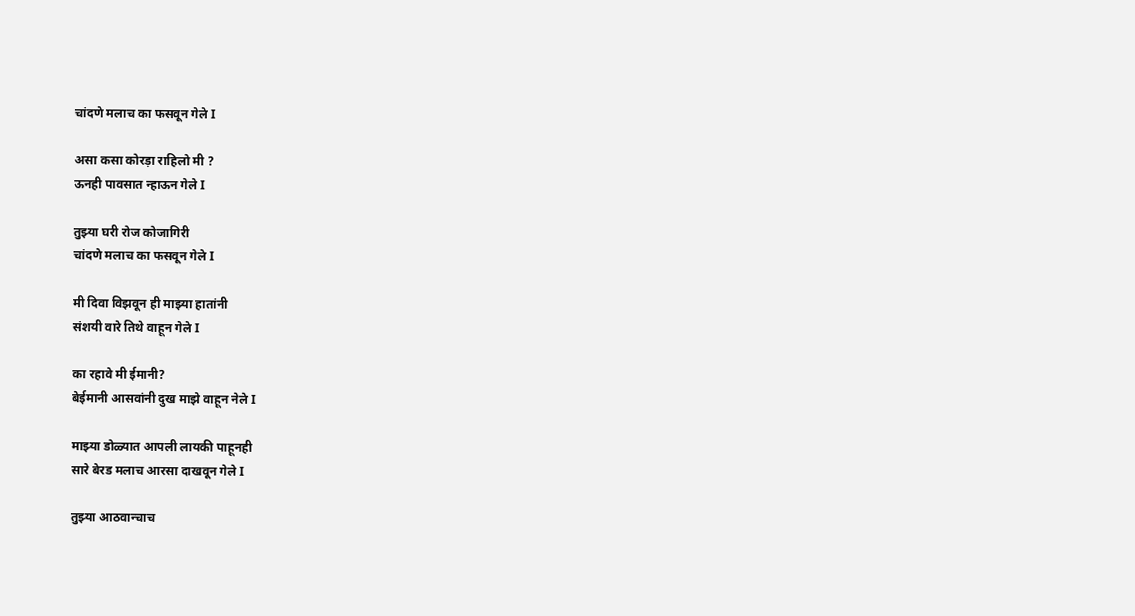चांदणे मलाच का फसवून गेले I

असा कसा कोरड़ा राहिलो मी ?
ऊनही पावसात न्हाऊन गेले I

तुझ्या घरी रोज कोजागिरी
चांदणे मलाच का फसवून गेले I

मी दिवा विझवून ही माझ्या हातांनी
संशयी वारे तिथे वाहून गेले I

का रहावे मी ईमानी?
बेईमानी आसवांनी दुख माझे वाहून नेले I

माझ्या डोळ्यात आपली लायकी पाहूनही
सारे बेरड मलाच आरसा दाखवून गेले I

तुझ्या आठवान्चाच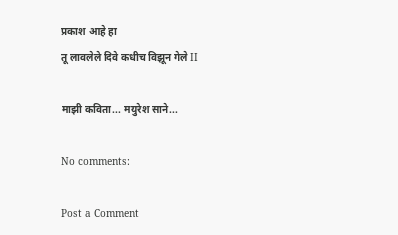प्रकाश आहे हा
तू लावलेले दिवे कधीच विझून गेले II

माझी कविता... मयुरेश साने...

No comments:

Post a Comment